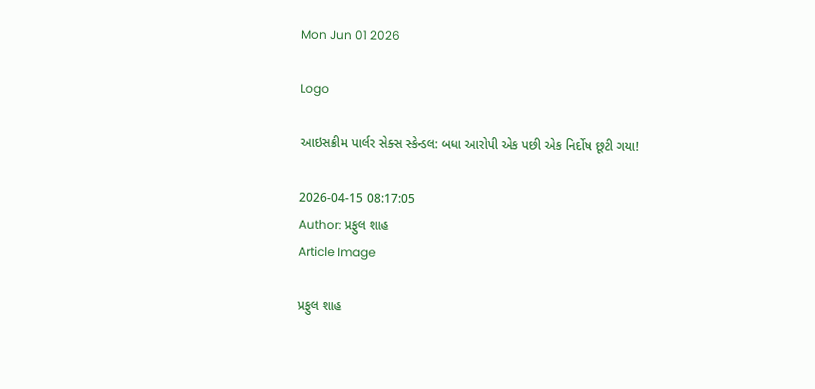Mon Jun 01 2026

Logo

આઇસક્રીમ પાર્લર સેક્સ સ્કેન્ડલ: બધા આરોપી એક પછી એક નિર્દોષ છૂટી ગયા!

2026-04-15 08:17:05
Author: પ્રફુલ શાહ
Article Image

પ્રફુલ શાહ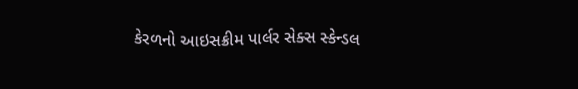કેરળનો આઇસક્રીમ પાર્લર સેક્સ સ્કેન્ડલ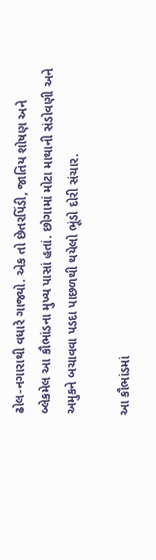ઢોલ-નગારાથી વધારે ગાજ્યો. એક તો છેતરપિંડી, જાતિય શોષણ અને બ્લેકમેલ આ કૌભાંડના મુખ્ય પાસાં હતાં. છોગામાં મોટા માથાની સંડોવણી અને અમુકને બચાવવા પડદા પાછળથી થયેલો ભૂંડો દોરી સંચાર.

આ કૌભાંડમાં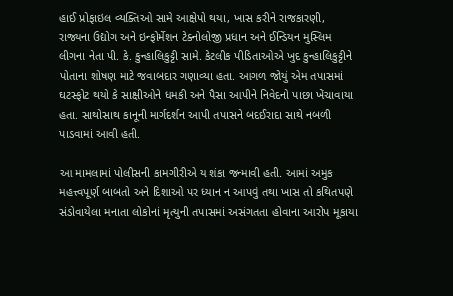હાઈ પ્રોફાઇલ વ્યક્તિઓ સામે આક્ષેપો થયા, ખાસ કરીને રાજકારણી, રાજ્યના ઉદ્યોગ અને ઇન્ફોર્મેશન ટેક્નોલોજી પ્રધાન અને ઈન્ડિયન મુસ્લિમ લીગના નેતા પી. કે. કુન્હાલિકુટ્ટી સામે. કેટલીક પીડિતાઓએ ખુદ કુન્હાલિકુટ્ટીને પોતાના શોષણ માટે જવાબદાર ગણાવ્યા હતા. આગળ જોયું એમ તપાસમાં ઘટસ્ફોટ થયો કે સાક્ષીઓને ધમકી અને પૈસા આપીને નિવેદનો પાછા ખેંચાવાયા હતા. સાથોસાથ કાનૂની માર્ગદર્શન આપી તપાસને બદઈરાદા સાથે નબળી પાડવામાં આવી હતી.

આ મામલામાં પોલીસની કામગીરીએ ય શંકા જન્માવી હતી. આમાં અમુક મહત્ત્વપૂર્ણ બાબતો અને દિશાઓ પર ધ્યાન ન આપવું તથા ખાસ તો કથિતપણે સંડોવાયેલા મનાતા લોકોનાં મૃત્યુની તપાસમાં અસંગતતા હોવાના આરોપ મૂકાયા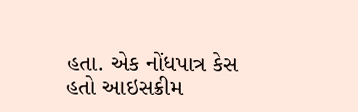હતા. એક નોંધપાત્ર કેસ હતો આઇસક્રીમ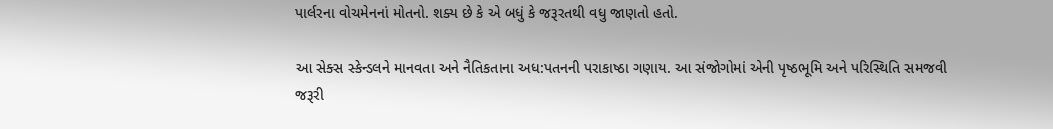પાર્લરના વોચમેનનાં મોતનો. શક્ય છે કે એ બધું કે જરૂરતથી વધુ જાણતો હતો.

આ સેક્સ સ્કેન્ડલને માનવતા અને નૈતિકતાના અધ:પતનની પરાકાષ્ઠા ગણાય. આ સંજોગોમાં એની પૃષ્ઠભૂમિ અને પરિસ્થિતિ સમજવી જરૂરી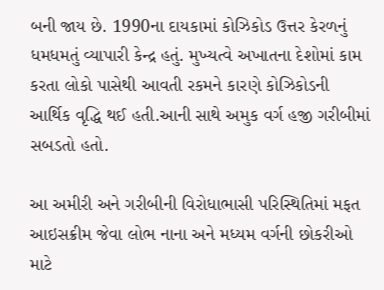બની જાય છે. 1990ના દાયકામાં કોઝિકોડ ઉત્તર કેરળનું ધમધમતું વ્યાપારી કેન્દ્ર હતું. મુખ્યત્વે અખાતના દેશોમાં કામ કરતા લોકો પાસેથી આવતી રકમને કારણે કોઝિકોડની આર્થિક વૃદ્ધિ થઈ હતી.આની સાથે અમુક વર્ગ હજી ગરીબીમાં સબડતો હતો.

આ અમીરી અને ગરીબીની વિરોધાભાસી પરિસ્થિતિમાં મફત આઇસક્રીમ જેવા લોભ નાના અને મધ્યમ વર્ગની છોકરીઓ માટે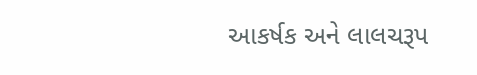આકર્ષક અને લાલચરૂપ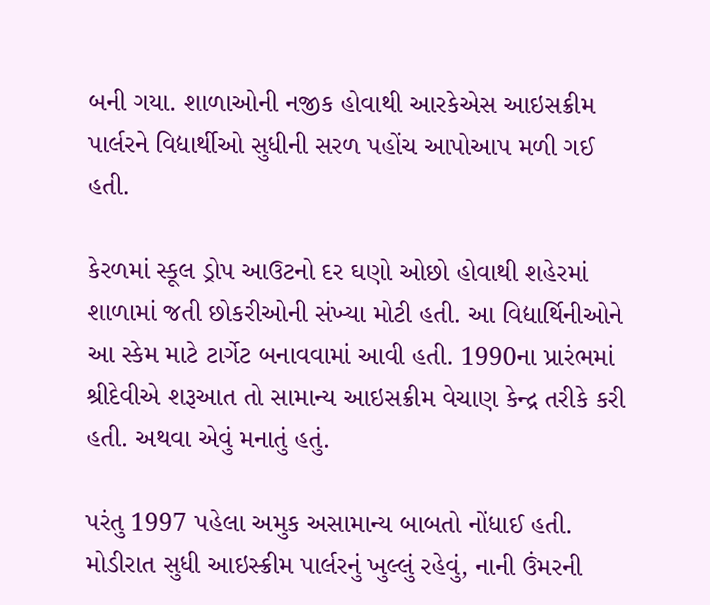બની ગયા. શાળાઓની નજીક હોવાથી આરકેએસ આઇસક્રીમ પાર્લરને વિદ્યાર્થીઓ સુધીની સરળ પહોંચ આપોઆપ મળી ગઈ હતી.

કેરળમાં સ્કૂલ ડ્રોપ આઉટનો દર ઘણો ઓછો હોવાથી શહેરમાં શાળામાં જતી છોકરીઓની સંખ્યા મોટી હતી. આ વિદ્યાર્થિનીઓને આ સ્કેમ માટે ટાર્ગેટ બનાવવામાં આવી હતી. 1990ના પ્રારંભમાં શ્રીદેવીએ શરૂઆત તો સામાન્ય આઇસક્રીમ વેચાણ કેન્દ્ર તરીકે કરી હતી. અથવા એવું મનાતું હતું.

પરંતુ 1997 પહેલા અમુક અસામાન્ય બાબતો નોંધાઈ હતી. મોડીરાત સુધી આઇસ્ક્રીમ પાર્લરનું ખુલ્લું રહેવું, નાની ઉંમરની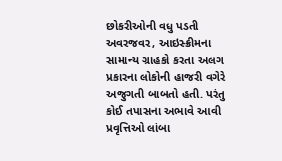છોકરીઓની વધુ પડતી અવરજવર, આઇસ્ક્રીમના સામાન્ય ગ્રાહકો કરતા અલગ પ્રકારના લોકોની હાજરી વગેરે અજુગતી બાબતો હતી. પરંતુ કોઈ તપાસના અભાવે આવી પ્રવૃત્તિઓ લાંબા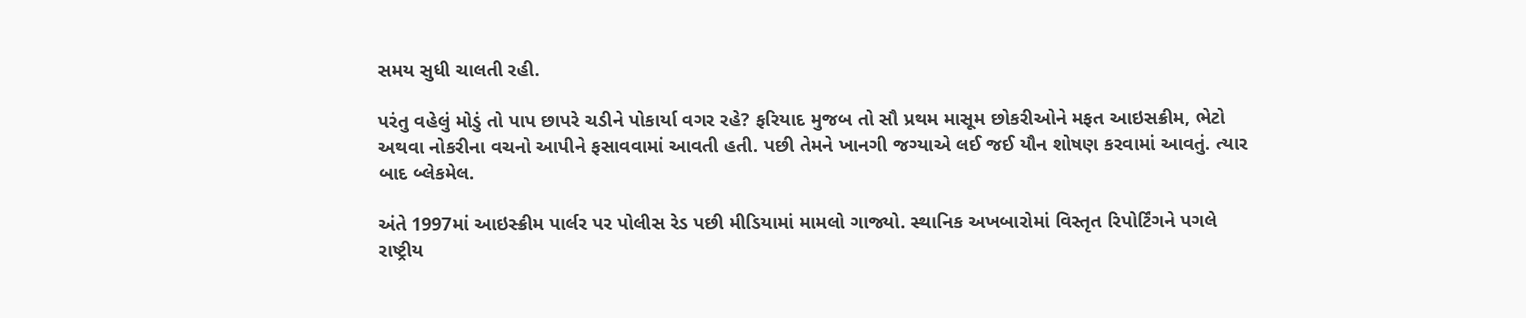સમય સુધી ચાલતી રહી.

પરંતુ વહેલું મોડું તો પાપ છાપરે ચડીને પોકાર્યા વગર રહે? ફરિયાદ મુજબ તો સૌ પ્રથમ માસૂમ છોકરીઓને મફત આઇસક્રીમ, ભેટો અથવા નોકરીના વચનો આપીને ફસાવવામાં આવતી હતી. પછી તેમને ખાનગી જગ્યાએ લઈ જઈ યૌન શોષણ કરવામાં આવતું. ત્યાર બાદ બ્લેકમેલ.

અંતે 1997માં આઇસ્ક્રીમ પાર્લર પર પોલીસ રેડ પછી મીડિયામાં મામલો ગાજ્યો. સ્થાનિક અખબારોમાં વિસ્તૃત રિપોર્ટિંગને પગલે રાષ્ટ્રીય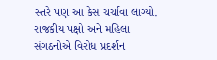સ્તરે પણ આ કેસ ચર્ચાવા લાગ્યો. રાજકીય પક્ષો અને મહિલા સંગઠનોએ વિરોધ પ્રદર્શન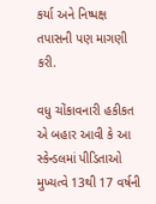કર્યા અને નિષ્પક્ષ તપાસની પણ માગણી કરી.

વધુ ચોંકાવનારી હકીકત એ બહાર આવી કે આ સ્કેન્ડલમાં પીડિતાઓ મુખ્યત્વે 13થી 17 વર્ષની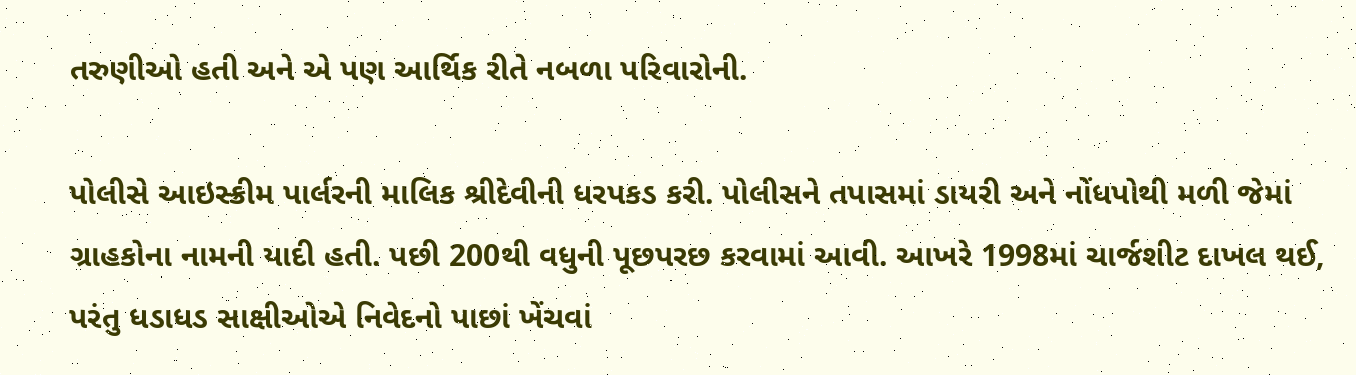તરુણીઓ હતી અને એ પણ આર્થિક રીતે નબળા પરિવારોની.

પોલીસે આઇસ્ક્રીમ પાર્લરની માલિક શ્રીદેવીની ધરપકડ કરી. પોલીસને તપાસમાં ડાયરી અને નોંધપોથી મળી જેમાં ગ્રાહકોના નામની યાદી હતી. પછી 200થી વધુની પૂછપરછ કરવામાં આવી. આખરે 1998માં ચાર્જશીટ દાખલ થઈ, પરંતુ ધડાધડ સાક્ષીઓએ નિવેદનો પાછાં ખેંચવાં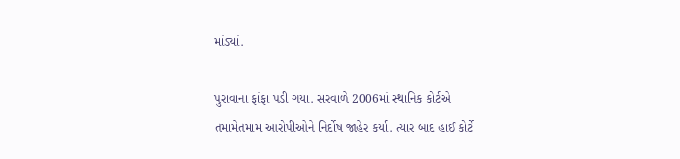માંડ્યાં.

પુરાવાના ફાંફા પડી ગયા. સરવાળે 2006માં સ્થાનિક કોર્ટએ તમામેતમામ આરોપીઓને નિર્દોષ જાહેર કર્યા. ત્યાર બાદ હાઈ કોર્ટે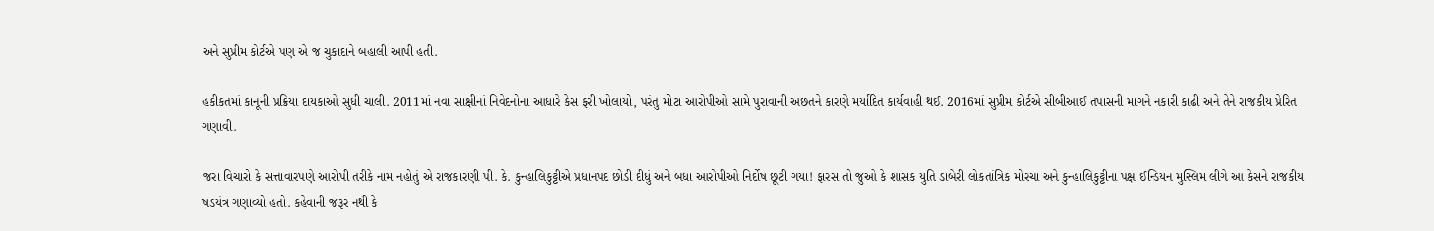અને સુપ્રીમ કોર્ટએ પણ એ જ ચુકાદાને બહાલી આપી હતી.

હકીકતમાં કાનૂની પ્રક્રિયા દાયકાઓ સુધી ચાલી. 2011માં નવા સાક્ષીનાં નિવેદનોના આધારે કેસ ફરી ખોલાયો, પરંતુ મોટા આરોપીઓ સામે પુરાવાની અછતને કારણે મર્યાદિત કાર્યવાહી થઈ. 2016માં સુપ્રીમ કોર્ટએ સીબીઆઈ તપાસની માગને નકારી કાઢી અને તેને રાજકીય પ્રેરિત ગણાવી.

જરા વિચારો કે સત્તાવારપણે આરોપી તરીકે નામ નહોતું એ રાજકારણી પી. કે. કુન્હાલિકુટ્ટીએ પ્રધાનપદ છોડી દીધું અને બધા આરોપીઓ નિર્દોષ છૂટી ગયા! ફારસ તો જુઓ કે શાસક યુતિ ડાબેરી લોકતાંત્રિક મોરચા અને કુન્હાલિકુટ્ટીના પક્ષ ઈન્ડિયન મુસ્લિમ લીગે આ કેસને રાજકીય ષડયંત્ર ગણાવ્યો હતો. કહેવાની જરૂર નથી કે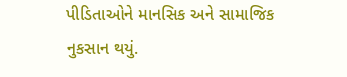પીડિતાઓને માનસિક અને સામાજિક નુકસાન થયું.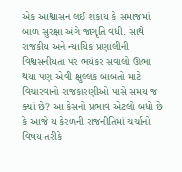એક આશ્વાસન લઈ શકાય કે સમાજમાં બાળ સુરક્ષા અંગે જાગૃતિ વધી. સાથે રાજકીય અને ન્યાયિક પ્રણાલીની વિશ્વસનીયતા પર ભયંકર સવાલો ઊભા થયા પણ એવી ક્ષુલ્લક બાબતો માટે વિચારવાનો રાજકારણીઓ પાસે સમય જ ક્યાં છે? આ કેસનો પ્રભાવ એટલો બધો છે કે આજે ય કેરળની રાજનીતિમાં ચર્ચાનો વિષય તરીકે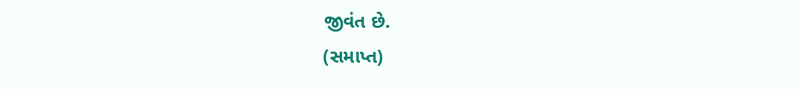જીવંત છે.
(સમાપ્ત)